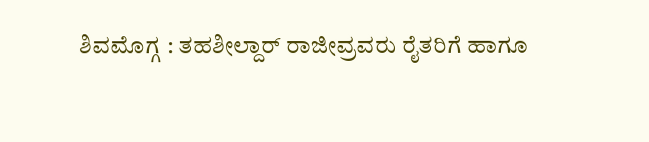ಶಿವಮೊಗ್ಗ : ತಹಶೀಲ್ದಾರ್ ರಾಜೀವ್ರವರು ರೈತರಿಗೆ ಹಾಗೂ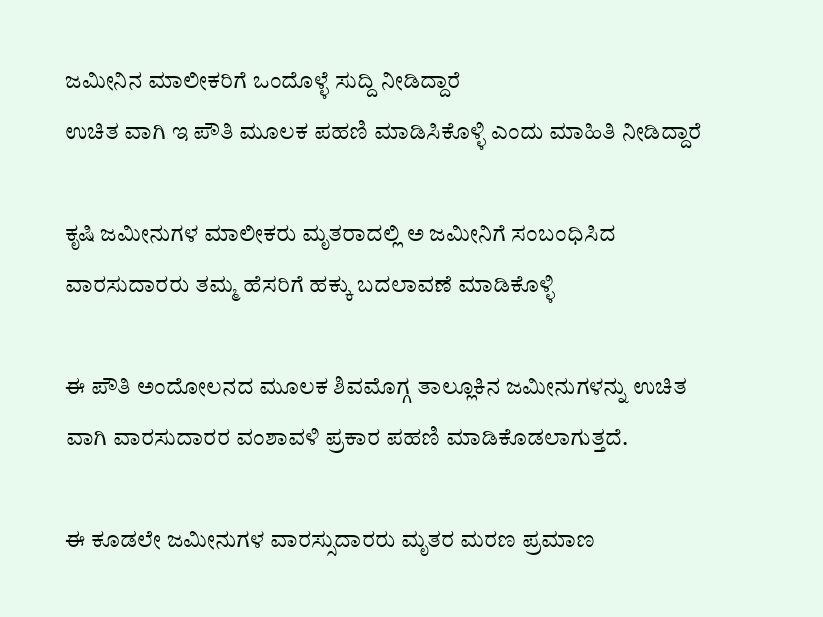ಜಮೀನಿನ ಮಾಲೀಕರಿಗೆ ಒಂದೊಳ್ಳೆ ಸುದ್ದಿ ನೀಡಿದ್ದಾರೆ
ಉಚಿತ ವಾಗಿ ಇ ಪೌತಿ ಮೂಲಕ ಪಹಣಿ ಮಾಡಿಸಿಕೊಳ್ಳಿ ಎಂದು ಮಾಹಿತಿ ನೀಡಿದ್ದಾರೆ

ಕೃಷಿ ಜಮೀನುಗಳ ಮಾಲೀಕರು ಮೃತರಾದಲ್ಲಿ ಅ ಜಮೀನಿಗೆ ಸಂಬಂಧಿಸಿದ ವಾರಸುದಾರರು ತಮ್ಮ ಹೆಸರಿಗೆ ಹಕ್ಕು ಬದಲಾವಣೆ ಮಾಡಿಕೊಳ್ಳಿ

ಈ ಪೌತಿ ಅಂದೋಲನದ ಮೂಲಕ ಶಿವಮೊಗ್ಗ ತಾಲ್ಲೂಕಿನ ಜಮೀನುಗಳನ್ನು ಉಚಿತ ವಾಗಿ ವಾರಸುದಾರರ ವಂಶಾವಳಿ ಪ್ರಕಾರ ಪಹಣಿ ಮಾಡಿಕೊಡಲಾಗುತ್ತದೆ.

ಈ ಕೂಡಲೇ ಜಮೀನುಗಳ ವಾರಸ್ಸುದಾರರು ಮೃತರ ಮರಣ ಪ್ರಮಾಣ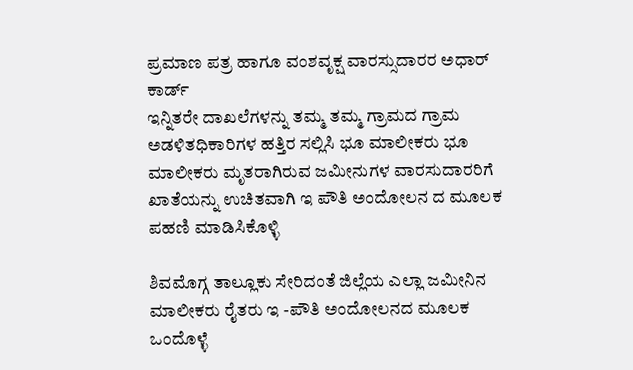ಪ್ರಮಾಣ ಪತ್ರ ಹಾಗೂ ವಂಶವೃಕ್ಷ ವಾರಸ್ಸುದಾರರ ಅಧಾರ್ ಕಾರ್ಡ್
ಇನ್ನಿತರೇ ದಾಖಲೆಗಳನ್ನು ತಮ್ಮ ತಮ್ಮ ಗ್ರಾಮದ ಗ್ರಾಮ ಅಡಳಿತಧಿಕಾರಿಗಳ ಹತ್ತಿರ ಸಲ್ಲಿಸಿ ಭೂ ಮಾಲೀಕರು ಭೂ ಮಾಲೀಕರು ಮೃತರಾಗಿರುವ ಜಮೀನುಗಳ ವಾರಸುದಾರರಿಗೆ ಖಾತೆಯನ್ನು ಉಚಿತವಾಗಿ ಇ ಪೌತಿ ಅಂದೋಲನ ದ ಮೂಲಕ ಪಹಣಿ ಮಾಡಿಸಿಕೊಳ್ಳಿ

ಶಿವಮೊಗ್ಗ ತಾಲ್ಲೂಕು ಸೇರಿದಂತೆ ಜಿಲ್ಲೆಯ ಎಲ್ಲಾ ಜಮೀನಿನ ಮಾಲೀಕರು ರೈತರು ಇ -ಪೌತಿ ಅಂದೋಲನದ ಮೂಲಕ ಒಂದೊಳ್ಳೆ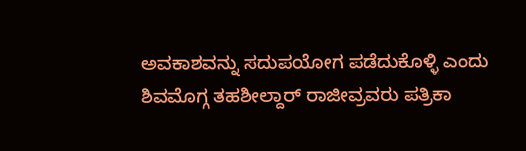ಅವಕಾಶವನ್ನು ಸದುಪಯೋಗ ಪಡೆದುಕೊಳ್ಳಿ ಎಂದು ಶಿವಮೊಗ್ಗ ತಹಶೀಲ್ದಾರ್ ರಾಜೀವ್ರವರು ಪತ್ರಿಕಾ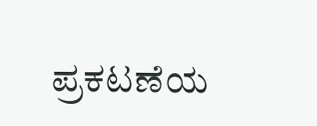ಪ್ರಕಟಣೆಯ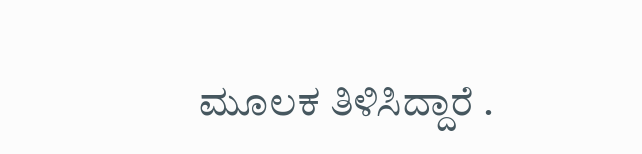ಮೂಲಕ ತಿಳಿಸಿದ್ದಾರೆ .